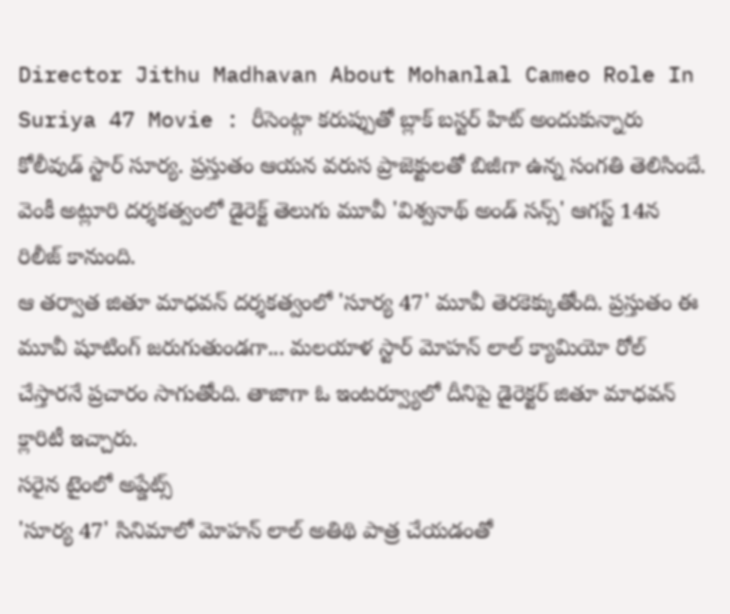Director Jithu Madhavan About Mohanlal Cameo Role In Suriya 47 Movie : రీసెంట్గా కరుప్పుతో బ్లాక్ బస్టర్ హిట్ అందుకున్నారు కోలీవుడ్ స్టార్ సూర్య. ప్రస్తుతం ఆయన వరుస ప్రాజెక్టులతో బిజీగా ఉన్న సంగతి తెలిసిందే. వెంకీ అట్లూరి దర్శకత్వంలో డైరెక్ట్ తెలుగు మూవీ 'విశ్వనాథ్ అండ్ సన్స్' ఆగస్ట్ 14న రిలీజ్ కానుంది.
ఆ తర్వాత జితూ మాధవన్ దర్శకత్వంలో 'సూర్య 47' మూవీ తెరకెక్కుతోంది. ప్రస్తుతం ఈ మూవీ షూటింగ్ జరుగుతుండగా... మలయాళ స్టార్ మోహన్ లాల్ క్యామియో రోల్ చేస్తారనే ప్రచారం సాగుతోంది. తాజాగా ఓ ఇంటర్వ్యూలో దీనిపై డైరెక్టర్ జితూ మాధవన్ క్లారిటీ ఇచ్చారు.
సరైన టైంలో అప్డేట్స్
'సూర్య 47' సినిమాలో మోహన్ లాల్ అతిథి పాత్ర చేయడంతో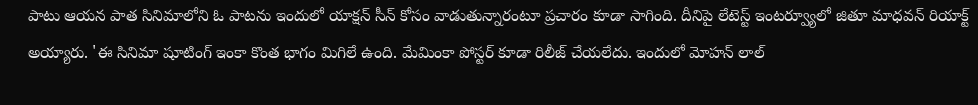పాటు ఆయన పాత సినిమాలోని ఓ పాటను ఇందులో యాక్షన్ సీన్ కోసం వాడుతున్నారంటూ ప్రచారం కూడా సాగింది. దీనిపై లేటెస్ట్ ఇంటర్వ్యూలో జితూ మాధవన్ రియాక్ట్ అయ్యారు. 'ఈ సినిమా షూటింగ్ ఇంకా కొంత భాగం మిగిలే ఉంది. మేమింకా పోస్టర్ కూడా రిలీజ్ చేయలేదు. ఇందులో మోహన్ లాల్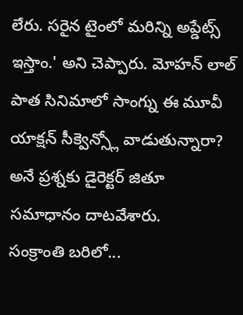లేరు. సరైన టైంలో మరిన్ని అప్డేట్స్ ఇస్తాం.' అని చెప్పారు. మోహన్ లాల్ పాత సినిమాలో సాంగ్ను ఈ మూవీ యాక్షన్ సీక్వెన్స్లో వాడుతున్నారా? అనే ప్రశ్నకు డైరెక్టర్ జితూ సమాధానం దాటవేశారు.
సంక్రాంతి బరిలో...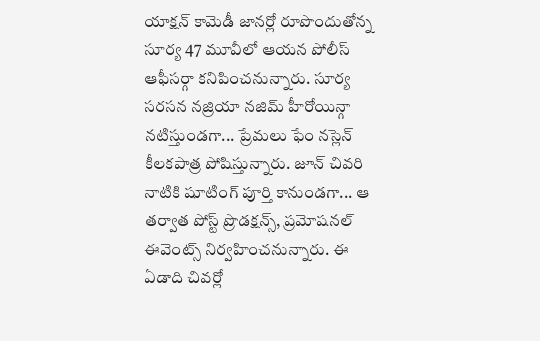యాక్షన్ కామెడీ జానర్లో రూపొందుతోన్న సూర్య 47 మూవీలో ఆయన పోలీస్ ఆఫీసర్గా కనిపించనున్నారు. సూర్య సరసన నజ్రియా నజిమ్ హీరోయిన్గా నటిస్తుండగా... ప్రేమలు ఫేం నస్లెన్ కీలకపాత్ర పోషిస్తున్నారు. జూన్ చివరి నాటికి షూటింగ్ పూర్తి కానుండగా... ఆ తర్వాత పోస్ట్ ప్రొడక్షన్స్, ప్రమోషనల్ ఈవెంట్స్ నిర్వహించనున్నారు. ఈ ఏడాది చివర్లో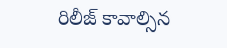రిలీజ్ కావాల్సిన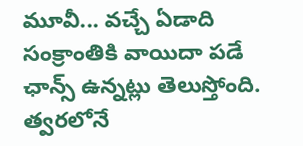మూవీ... వచ్చే ఏడాది సంక్రాంతికి వాయిదా పడే ఛాన్స్ ఉన్నట్లు తెలుస్తోంది. త్వరలోనే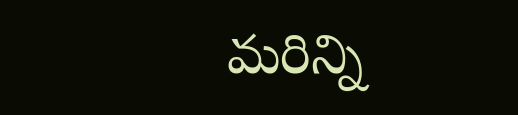మరిన్ని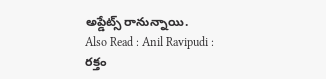అప్డేట్స్ రానున్నాయి.
Also Read : Anil Ravipudi : రక్తం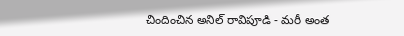చిందించిన అనిల్ రావిపూడి - మరీ అంత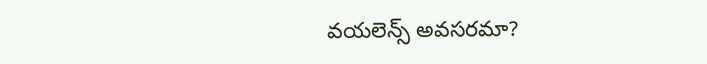వయలెన్స్ అవసరమా?